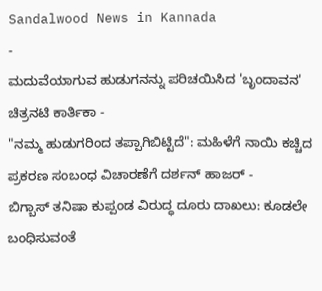Sandalwood News in Kannada
-
ಮದುವೆಯಾಗುವ ಹುಡುಗನನ್ನು ಪರಿಚಯಿಸಿದ 'ಬೃಂದಾವನ' ಚಿತ್ರನಟಿ ಕಾರ್ತಿಕಾ -
"ನಮ್ಮ ಹುಡುಗರಿಂದ ತಪ್ಪಾಗಿಬಿಟ್ಟಿದೆ": ಮಹಿಳೆಗೆ ನಾಯಿ ಕಚ್ಚಿದ ಪ್ರಕರಣ ಸಂಬಂಧ ವಿಚಾರಣೆಗೆ ದರ್ಶನ್ ಹಾಜರ್ -
ಬಿಗ್ಬಾಸ್ ತನಿಷಾ ಕುಪ್ಪಂಡ ವಿರುದ್ಧ ದೂರು ದಾಖಲು: ಕೂಡಲೇ ಬಂಧಿಸುವಂತೆ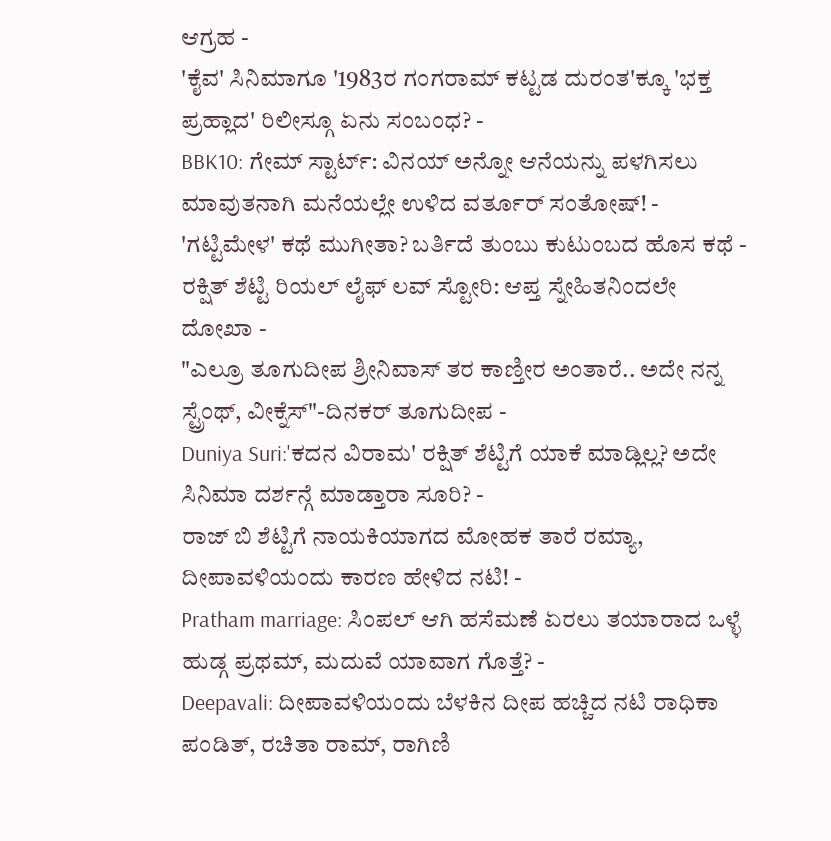ಆಗ್ರಹ -
'ಕೈವ' ಸಿನಿಮಾಗೂ '1983ರ ಗಂಗರಾಮ್ ಕಟ್ಟಡ ದುರಂತ'ಕ್ಕೂ 'ಭಕ್ತ ಪ್ರಹ್ಲಾದ' ರಿಲೀಸ್ಗೂ ಏನು ಸಂಬಂಧ? -
BBK10: ಗೇಮ್ ಸ್ಟಾರ್ಟ್: ವಿನಯ್ ಅನ್ನೋ ಆನೆಯನ್ನು ಪಳಗಿಸಲು ಮಾವುತನಾಗಿ ಮನೆಯಲ್ಲೇ ಉಳಿದ ವರ್ತೂರ್ ಸಂತೋಷ್! -
'ಗಟ್ಟಿಮೇಳ' ಕಥೆ ಮುಗೀತಾ? ಬರ್ತಿದೆ ತುಂಬು ಕುಟುಂಬದ ಹೊಸ ಕಥೆ -
ರಕ್ಷಿತ್ ಶೆಟ್ಟಿ ರಿಯಲ್ ಲೈಫ್ ಲವ್ ಸ್ಟೋರಿ: ಆಪ್ತ ಸ್ನೇಹಿತನಿಂದಲೇ ದೋಖಾ -
"ಎಲ್ರೂ ತೂಗುದೀಪ ಶ್ರೀನಿವಾಸ್ ತರ ಕಾಣ್ತೀರ ಅಂತಾರೆ.. ಅದೇ ನನ್ನ ಸ್ಟ್ರೆಂಥ್, ವೀಕ್ನೆಸ್"-ದಿನಕರ್ ತೂಗುದೀಪ -
Duniya Suri:'ಕದನ ವಿರಾಮ' ರಕ್ಷಿತ್ ಶೆಟ್ಟಿಗೆ ಯಾಕೆ ಮಾಡ್ಲಿಲ್ಲ? ಅದೇ ಸಿನಿಮಾ ದರ್ಶನ್ಗೆ ಮಾಡ್ತಾರಾ ಸೂರಿ? -
ರಾಜ್ ಬಿ ಶೆಟ್ಟಿಗೆ ನಾಯಕಿಯಾಗದ ಮೋಹಕ ತಾರೆ ರಮ್ಯಾ, ದೀಪಾವಳಿಯಂದು ಕಾರಣ ಹೇಳಿದ ನಟಿ! -
Pratham marriage: ಸಿಂಪಲ್ ಆಗಿ ಹಸೆಮಣೆ ಏರಲು ತಯಾರಾದ ಒಳ್ಳೆ ಹುಡ್ಗ ಪ್ರಥಮ್, ಮದುವೆ ಯಾವಾಗ ಗೊತ್ತೆ? -
Deepavali: ದೀಪಾವಳಿಯಂದು ಬೆಳಕಿನ ದೀಪ ಹಚ್ಚಿದ ನಟಿ ರಾಧಿಕಾ ಪಂಡಿತ್, ರಚಿತಾ ರಾಮ್, ರಾಗಿಣಿ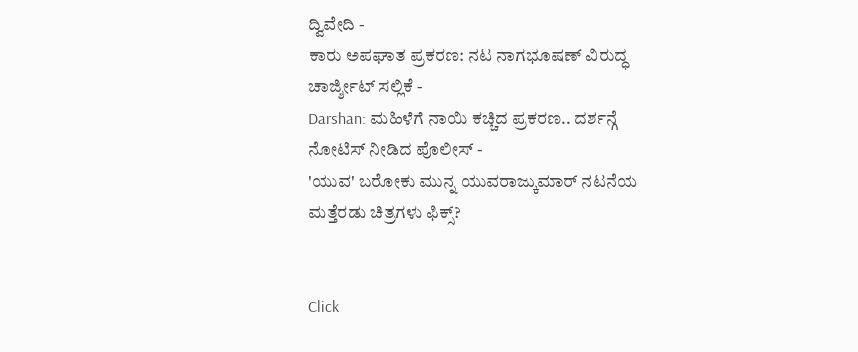ದ್ವಿವೇದಿ -
ಕಾರು ಅಪಘಾತ ಪ್ರಕರಣ: ನಟ ನಾಗಭೂಷಣ್ ವಿರುದ್ಧ ಚಾರ್ಜ್ಶೀಟ್ ಸಲ್ಲಿಕೆ -
Darshan: ಮಹಿಳೆಗೆ ನಾಯಿ ಕಚ್ಚಿದ ಪ್ರಕರಣ.. ದರ್ಶನ್ಗೆ ನೋಟಿಸ್ ನೀಡಿದ ಪೊಲೀಸ್ -
'ಯುವ' ಬರೋಕು ಮುನ್ನ ಯುವರಾಜ್ಕುಮಾರ್ ನಟನೆಯ ಮತ್ತೆರಡು ಚಿತ್ರಗಳು ಫಿಕ್ಸ್?


Click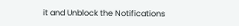it and Unblock the Notifications